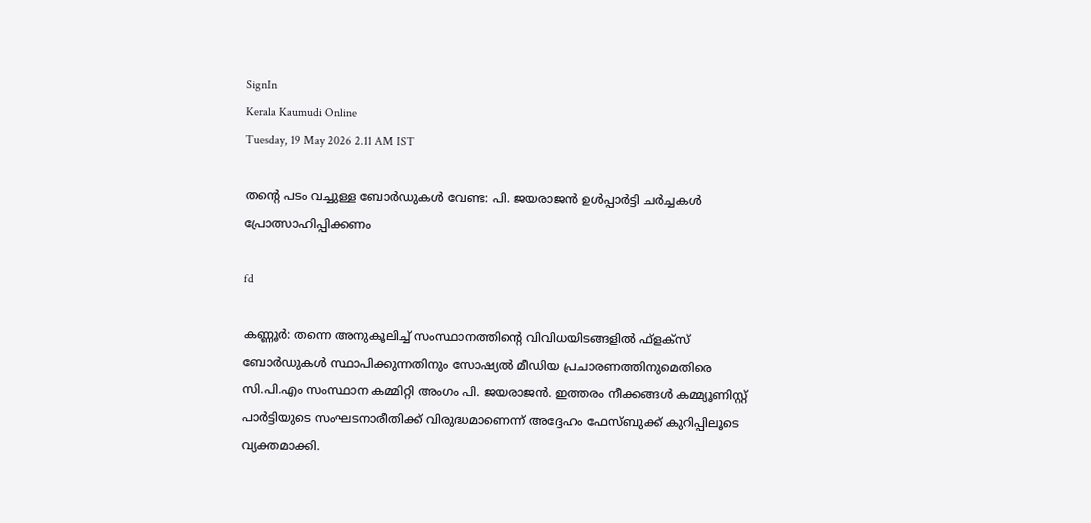SignIn
Kerala Kaumudi Online
Tuesday, 19 May 2026 2.11 AM IST

തന്റെ പടം വച്ചുള്ള ബോർഡുകൾ വേണ്ട: പി. ജയരാജൻ ഉൾപ്പാർട്ടി ചർച്ചകൾ പ്രോത്സാഹിപ്പിക്കണം

fd

കണ്ണൂർ: തന്നെ അനുകൂലിച്ച് സംസ്ഥാനത്തിന്റെ വിവിധയിടങ്ങളിൽ ഫ്ളക്സ് ബോർഡുകൾ സ്ഥാപിക്കുന്നതിനും സോഷ്യൽ മീഡിയ പ്രചാരണത്തിനുമെതിരെ സി.പി.എം സംസ്ഥാന കമ്മിറ്റി അംഗം പി. ജയരാജൻ. ഇത്തരം നീക്കങ്ങൾ കമ്മ്യൂണിസ്റ്റ് പാർട്ടിയുടെ സംഘടനാരീതിക്ക് വിരുദ്ധമാണെന്ന് അദ്ദേഹം ഫേസ്ബുക്ക് കുറിപ്പിലൂടെ വ്യക്തമാക്കി.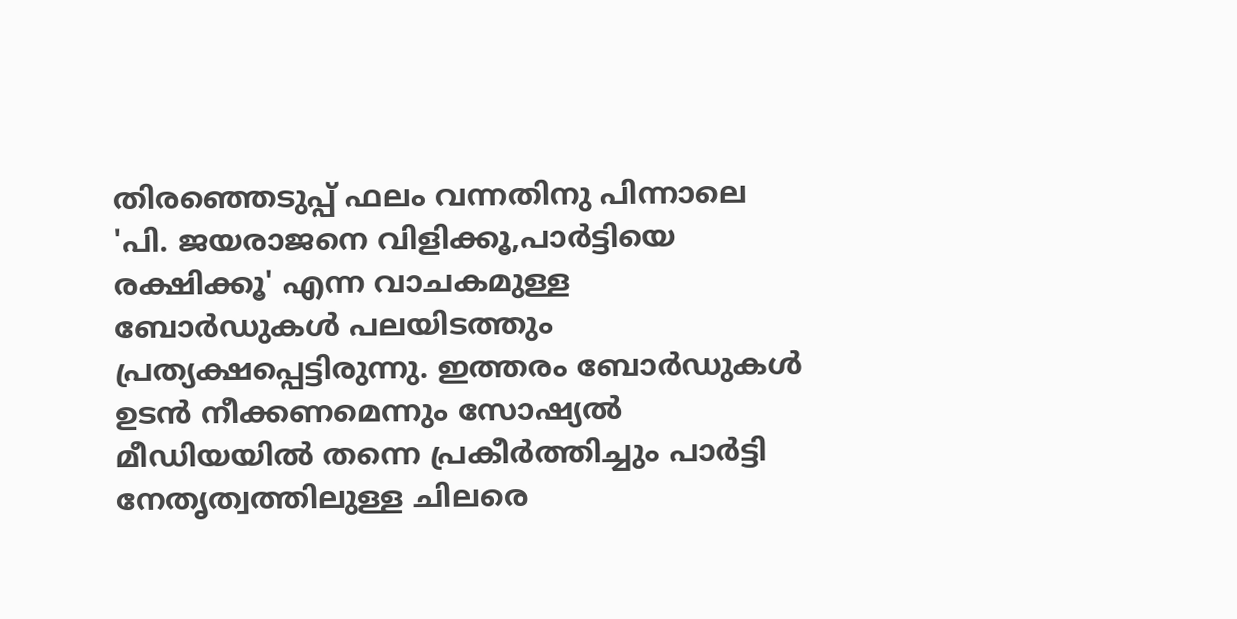തിരഞ്ഞെടുപ്പ് ഫലം വന്നതിനു പിന്നാലെ 'പി. ജയരാജനെ വിളിക്കൂ,പാർട്ടിയെ രക്ഷിക്കൂ' എന്ന വാചകമുള്ള ബോർഡുകൾ പലയിടത്തും പ്രത്യക്ഷപ്പെട്ടിരുന്നു. ഇത്തരം ബോർഡുകൾ ഉടൻ നീക്കണമെന്നും സോഷ്യൽ മീഡിയയിൽ തന്നെ പ്രകീർത്തിച്ചും പാർട്ടി നേതൃത്വത്തിലുള്ള ചിലരെ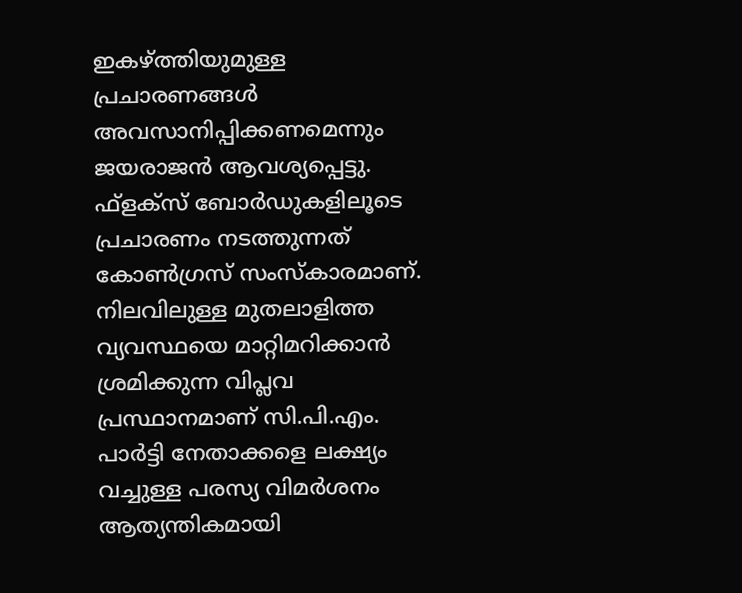ഇകഴ്ത്തിയുമുള്ള പ്രചാരണങ്ങൾ അവസാനിപ്പിക്കണമെന്നും ജയരാജൻ ആവശ്യപ്പെട്ടു. ഫ്ളക്സ് ബോർഡുകളിലൂടെ പ്രചാരണം നടത്തുന്നത് കോൺഗ്രസ് സംസ്‌കാരമാണ്. നിലവിലുള്ള മുതലാളിത്ത വ്യവസ്ഥയെ മാറ്റിമറിക്കാൻ ശ്രമിക്കുന്ന വിപ്ലവ പ്രസ്ഥാനമാണ് സി.പി.എം. പാർട്ടി നേതാക്കളെ ലക്ഷ്യം വച്ചുള്ള പരസ്യ വിമർശനം ആത്യന്തികമായി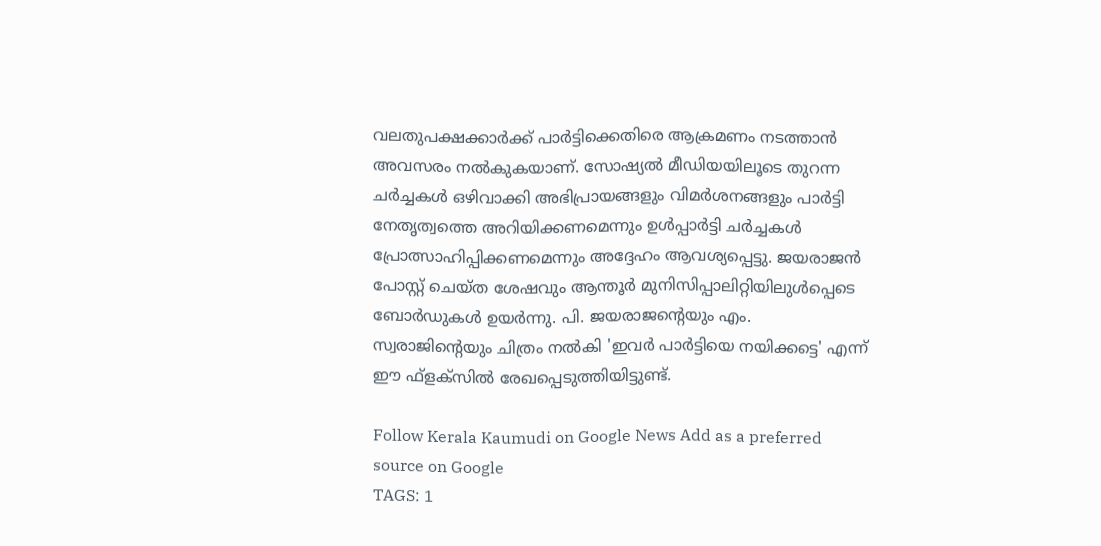വലതുപക്ഷക്കാർക്ക് പാർട്ടിക്കെതിരെ ആക്രമണം നടത്താൻ അവസരം നൽകുകയാണ്. സോഷ്യൽ മീഡിയയിലൂടെ തുറന്ന ചർച്ചകൾ ഒഴിവാക്കി അഭിപ്രായങ്ങളും വിമർശനങ്ങളും പാർട്ടി നേതൃത്വത്തെ അറിയിക്കണമെന്നും ഉൾപ്പാർട്ടി ചർച്ചകൾ പ്രോത്സാഹിപ്പിക്കണമെന്നും അദ്ദേഹം ആവശ്യപ്പെട്ടു. ജയരാജൻ പോസ്റ്റ് ചെയ്ത ശേഷവും ആന്തൂർ മുനിസിപ്പാലിറ്റിയിലുൾപ്പെടെ ബോർഡുകൾ ഉയർന്നു. പി. ജയരാജന്റെയും എം. സ്വരാജിന്റെയും ചിത്രം നൽകി 'ഇവർ പാർട്ടിയെ നയിക്കട്ടെ' എന്ന് ഈ ഫ്ളക്സിൽ രേഖപ്പെടുത്തിയിട്ടുണ്ട്.

Follow Kerala Kaumudi on Google News Add as a preferred source on Google
TAGS: 1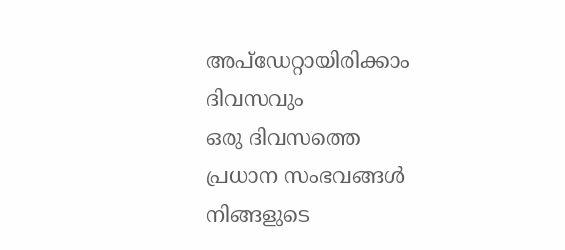അപ്ഡേറ്റായിരിക്കാം ദിവസവും
ഒരു ദിവസത്തെ പ്രധാന സംഭവങ്ങൾ നിങ്ങളുടെ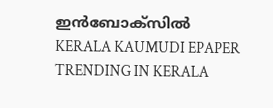ഇൻബോക്സിൽ
KERALA KAUMUDI EPAPER
TRENDING IN KERALA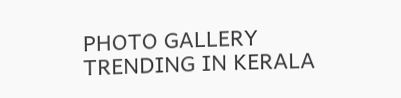PHOTO GALLERY
TRENDING IN KERALA